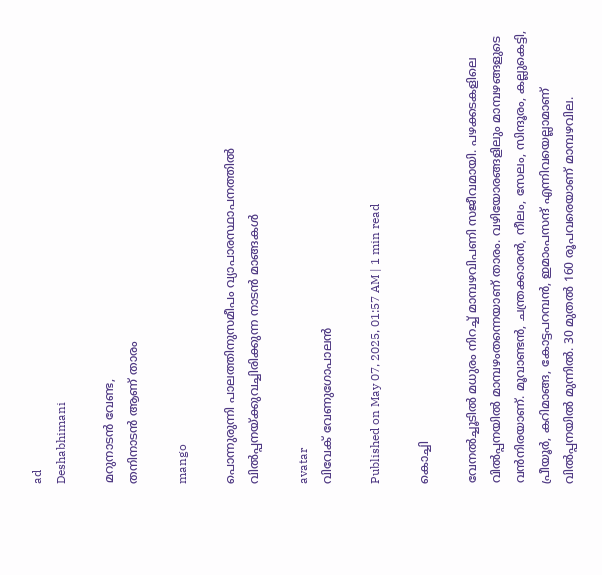ad
Deshabhimani

മറുനാടന്‍ വേണ്ട,
തനിനാടൻ ആണ് താരം

mango

പൊന്നുരുന്നി പാലത്തിനുസമീപം വ്യാപാരസ്ഥാപനത്തിൽ വിൽപ്പനയ്ക്കുവച്ചിരിക്കുന്ന നാടൻ മാങ്ങകൾ

avatar
വിവേക് വേണുഗോപാലന്‍

Published on May 07, 2025, 01:57 AM | 1 min read

കൊച്ചി

വേനൽച്ചൂടിൽ മധുരം നിറച്ച് മാമ്പഴവിപണി സജീവമായി. പഴക്കടകളിലെ വിൽപ്പനയിൽ മാമ്പഴംതന്നെയാണ് താരം. വഴിയോരങ്ങളിലും മാമ്പഴങ്ങളുടെ വൻനിരയാണ്. മൂവാണ്ടൻ, ചന്ത്രക്കാരൻ, നീലം, സേലം, സിന്ദൂരം, കല്ലുകെട്ടി, പ്രീയൂർ, കറിമാങ്ങ, കോട്ടപറമ്പന്‍, ഇമാംപസന്ദ് എന്നിവയെല്ലാമാണ് വിൽപ്പനയില്‍ ‍മുന്നില്‍. 30 മുതൽ 160 രൂപവരെയാണ് മാമ്പഴവില.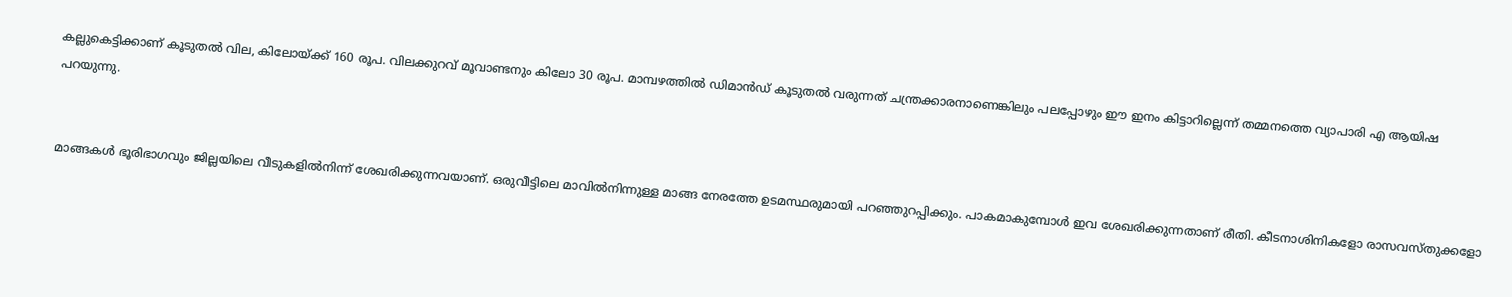കല്ലുകെട്ടിക്കാണ് കൂടുതല്‍ വില, കിലോയ്ക്ക് 160 രൂപ. വിലക്കുറവ് മൂവാണ്ടനും കിലോ 30 രൂപ. മാമ്പഴത്തില്‍ ഡിമാൻഡ്‌ കൂടുതൽ വരുന്നത് ചന്ത്രക്കാരനാണെങ്കിലും പലപ്പോഴും ഈ ഇനം കിട്ടാറില്ലെന്ന് തമ്മനത്തെ വ്യാപാരി എ ആയിഷ പറയുന്നു.


മാങ്ങകള്‍ ഭൂരിഭാഗവും ജില്ലയിലെ വീടുകളില്‍നിന്ന്‌ ശേഖരിക്കുന്നവയാണ്. ഒരുവീട്ടിലെ മാവിൽനിന്നുള്ള മാങ്ങ നേരത്തേ ഉടമസ്ഥരുമായി പറഞ്ഞുറപ്പിക്കും. പാകമാകുമ്പോള്‍ ഇവ ശേഖരിക്കുന്നതാണ് രീതി. കീടനാശിനികളോ രാസവസ്തുക്കളോ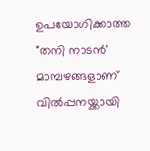ഉപയോഗിക്കാത്ത "തനി നാടൻ' മാമ്പഴങ്ങളാണ് വിൽപ്പനയ്ക്കായി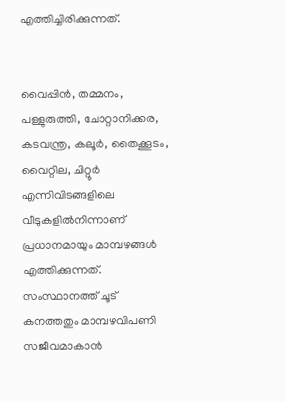എത്തിച്ചിരിക്കുന്നത്.


വൈപ്പിന്‍, തമ്മനം, പള്ളുരുത്തി, ചോറ്റാനിക്കര, കടവന്ത്ര, കലൂർ, തൈക്കൂടം, വൈറ്റില, ചിറ്റൂർ എന്നിവിടങ്ങളിലെ വീടുകളില്‍നിന്നാണ് പ്രധാനമായും മാമ്പഴങ്ങൾ എത്തിക്കുന്നത്. സംസ്ഥാനത്ത് ചൂട് കനത്തതും മാമ്പഴവിപണി സജീവമാകാന്‍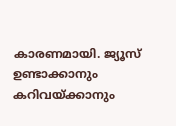കാരണമായി. ജ്യൂസ് ഉണ്ടാക്കാനും കറിവയ്‌ക്കാനും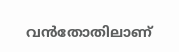വൻതോതിലാണ്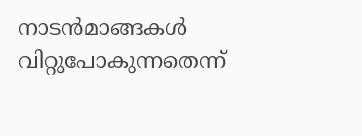നാടൻമാങ്ങകൾ വിറ്റുപോകുന്നതെന്ന്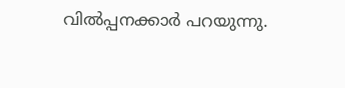വില്‍പ്പനക്കാര്‍ പറയുന്നു.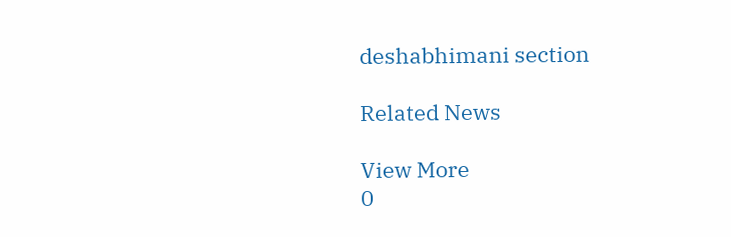deshabhimani section

Related News

View More
0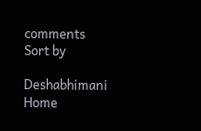comments
Sort by

Deshabhimani
Home